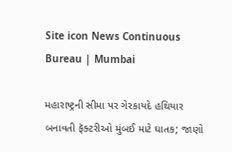Site icon News Continuous Bureau | Mumbai

મહારાષ્ટ્રની સીમા પર ગેરકાયદે હથિયાર બનાવતી ફૅક્ટરીઓ મુંબઈ માટે ઘાતક; જાણો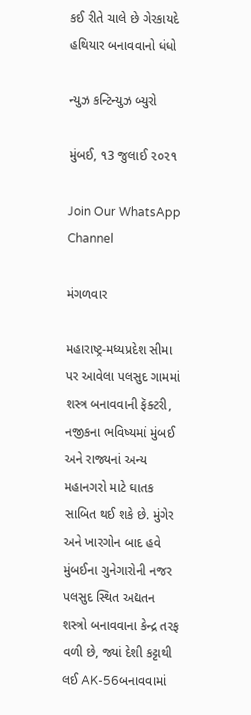કઈ રીતે ચાલે છે ગેરકાયદે હથિયાર બનાવવાનો ધંધો

ન્યુઝ કન્ટિન્યુઝ બ્યુરો

મુંબઈ, ૧3 જુલાઈ ૨૦૨૧

Join Our WhatsApp Channel

મંગળવાર

મહારાષ્ટ્ર-મધ્યપ્રદેશ સીમા પર આવેલા પલસુદ ગામમાં શસ્ત્ર બનાવવાની ફૅક્ટરી, નજીકના ભવિષ્યમાં મુંબઈ અને રાજ્યનાં અન્ય મહાનગરો માટે ઘાતક સાબિત થઈ શકે છે. મુંગેર અને ખારગોન બાદ હવે મુંબઈના ગુનેગારોની નજર પલસુદ સ્થિત અદ્યતન શસ્ત્રો બનાવવાના કેન્દ્ર તરફ વળી છે, જ્યાં દેશી કટ્ટાથી લઈ AK-56બનાવવામાં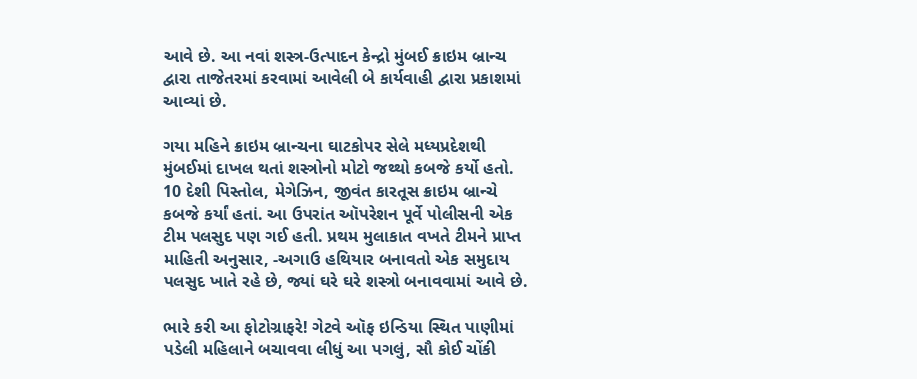આવે છે. આ નવાં શસ્ત્ર-ઉત્પાદન કેન્દ્રો મુંબઈ ક્રાઇમ બ્રાન્ચ દ્વારા તાજેતરમાં કરવામાં આવેલી બે કાર્યવાહી દ્વારા પ્રકાશમાં આવ્યાં છે.

ગયા મહિને ક્રાઇમ બ્રાન્ચના ઘાટકોપર સેલે મધ્યપ્રદેશથી મુંબઈમાં દાખલ થતાં શસ્ત્રોનો મોટો જથ્થો કબજે કર્યો હતો. 10 દેશી પિસ્તોલ, મેગેઝિન, જીવંત કારતૂસ ક્રાઇમ બ્રાન્ચે કબજે કર્યાં હતાં. આ ઉપરાંત ઑપરેશન પૂર્વે પોલીસની એક ટીમ પલસુદ પણ ગઈ હતી. પ્રથમ મુલાકાત વખતે ટીમને પ્રાપ્ત માહિતી અનુસાર, -અગાઉ હથિયાર બનાવતો એક સમુદાય પલસુદ ખાતે રહે છે, જ્યાં ઘરે ઘરે શસ્ત્રો બનાવવામાં આવે છે.

ભારે કરી આ ફોટોગ્રાફરે! ગેટવે ઑફ ઇન્ડિયા સ્થિત પાણીમાં પડેલી મહિલાને બચાવવા લીધું આ પગલું, સૌ કોઈ ચોંકી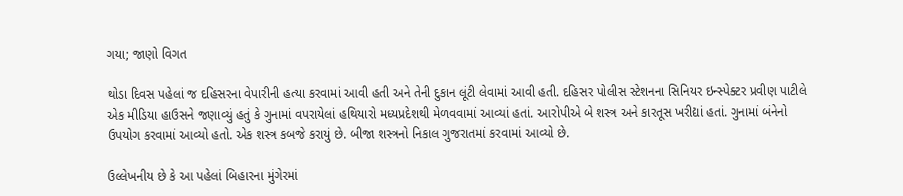ગયા; જાણો વિગત

થોડા દિવસ પહેલાં જ દહિસરના વેપારીની હત્યા કરવામાં આવી હતી અને તેની દુકાન લૂંટી લેવામાં આવી હતી. દહિસર પોલીસ સ્ટેશનના સિનિયર ઇન્સ્પેક્ટર પ્રવીણ પાટીલે એક મીડિયા હાઉસને જણાવ્યું હતું કે ગુનામાં વપરાયેલાં હથિયારો મધ્યપ્રદેશથી મેળવવામાં આવ્યાં હતાં. આરોપીએ બે શસ્ત્ર અને કારતૂસ ખરીદ્યાં હતાં. ગુનામાં બંનેનો ઉપયોગ કરવામાં આવ્યો હતો. એક શસ્ત્ર કબજે કરાયું છે. બીજા શસ્ત્રનો નિકાલ ગુજરાતમાં કરવામાં આવ્યો છે.

ઉલ્લેખનીય છે કે આ પહેલાં બિહારના મુંગેરમાં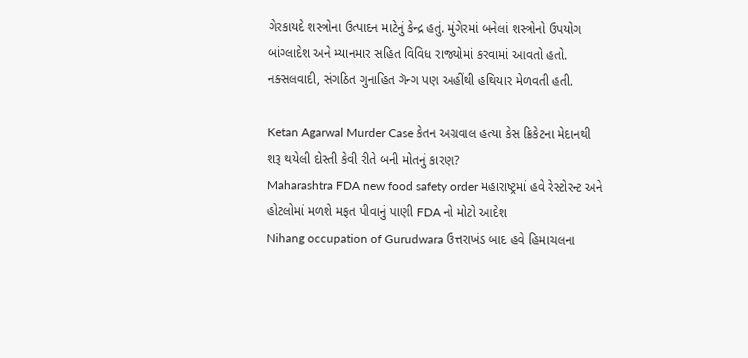ગેરકાયદે શસ્ત્રોના ઉત્પાદન માટેનું કેન્દ્ર હતું. મુંગેરમાં બનેલાં શસ્ત્રોનો ઉપયોગ બાંગ્લાદેશ અને મ્યાનમાર સહિત વિવિધ રાજ્યોમાં કરવામાં આવતો હતો. નક્સલવાદી, સંગઠિત ગુનાહિત ગૅન્ગ પણ અહીંથી હથિયાર મેળવતી હતી.

Ketan Agarwal Murder Case કેતન અગ્રવાલ હત્યા કેસ ક્રિકેટના મેદાનથી શરૂ થયેલી દોસ્તી કેવી રીતે બની મોતનું કારણ?
Maharashtra FDA new food safety order મહારાષ્ટ્રમાં હવે રેસ્ટોરન્ટ અને હોટલોમાં મળશે મફત પીવાનું પાણી FDA નો મોટો આદેશ
Nihang occupation of Gurudwara ઉત્તરાખંડ બાદ હવે હિમાચલના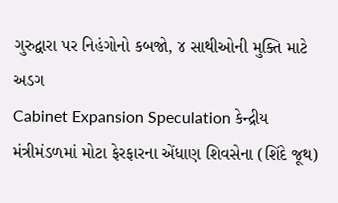ગુરુદ્વારા પર નિહંગોનો કબજો, ૪ સાથીઓની મુક્તિ માટે અડગ
Cabinet Expansion Speculation કેન્દ્રીય મંત્રીમંડળમાં મોટા ફેરફારના એંધાણ શિવસેના (શિંદે જૂથ)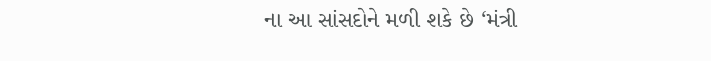ના આ સાંસદોને મળી શકે છે ‘મંત્રી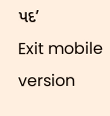પદ’
Exit mobile version